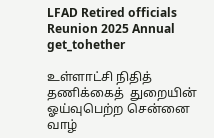LFAD Retired officials Reunion 2025 Annual get_tohether

உள்ளாட்சி நிதித் தணிக்கைத்  துறையின் ஓய்வுபெற்ற சென்னை வாழ்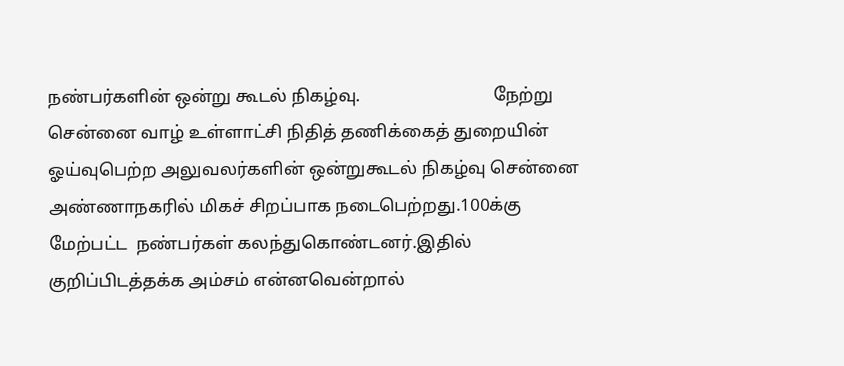நண்பர்களின் ஒன்று கூடல் நிகழ்வு.                              நேற்று சென்னை வாழ் உள்ளாட்சி நிதித் தணிக்கைத் துறையின் ஓய்வுபெற்ற அலுவலர்களின் ஒன்றுகூடல் நிகழ்வு சென்னை அண்ணாநகரில் மிகச் சிறப்பாக நடைபெற்றது.100க்கு மேற்பட்ட  நண்பர்கள் கலந்துகொண்டனர்.இதில் குறிப்பிடத்தக்க அம்சம் என்னவென்றால்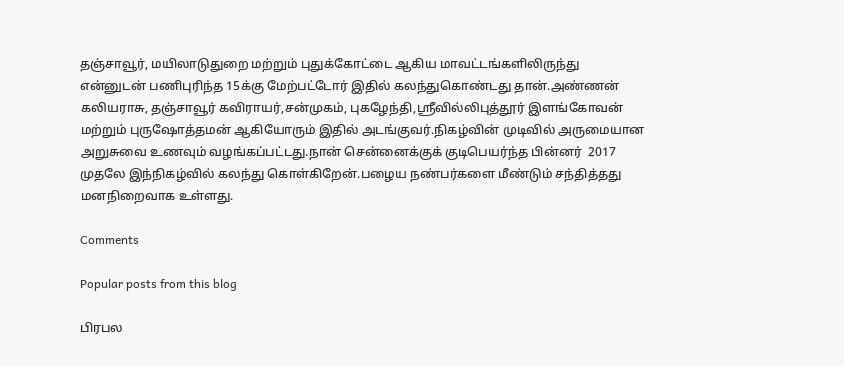தஞ்சாவூர், மயிலாடுதுறை மற்றும் புதுக்கோட்டை ஆகிய மாவட்டங்களிலிருந்து  என்னுடன் பணிபுரிந்த 15க்கு மேற்பட்டோர் இதில் கலந்துகொண்டது தான்.அண்ணன் கலியராசு, தஞ்சாவூர் கவிராயர்,சன்முகம், புகழேந்தி,ஸ்ரீவில்லிபுத்தூர் இளங்கோவன் மற்றும் புருஷோத்தமன் ஆகியோரும் இதில் அடங்குவர்.நிகழ்வின் முடிவில் அருமையான அறுசுவை உணவும் வழங்கப்பட்டது.நான் சென்னைக்குக் குடிபெயர்ந்த பின்னர்  2017 முதலே இந்நிகழ்வில் கலந்து கொள்கிறேன்.பழைய நண்பர்களை மீண்டும் சந்தித்தது மனநிறைவாக உள்ளது.

Comments

Popular posts from this blog

பிரபல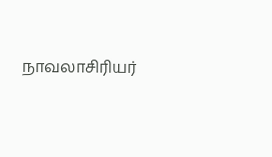நாவலாசிரியர்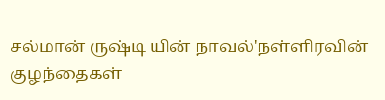சல்மான் ருஷ்டி யின் நாவல்'நள்ளிரவின் குழந்தைகள்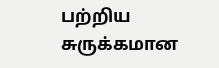பற்றிய சுருக்கமான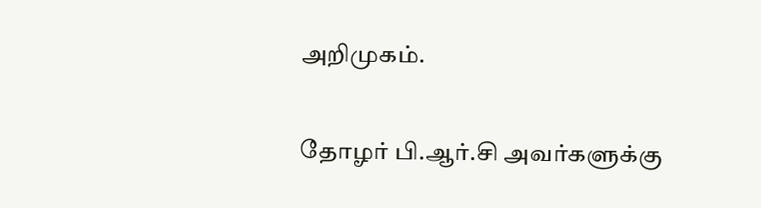அறிமுகம்.

தோழர் பி.ஆர்.சி அவர்களுக்கு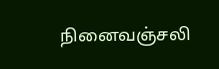நினைவஞ்சலி